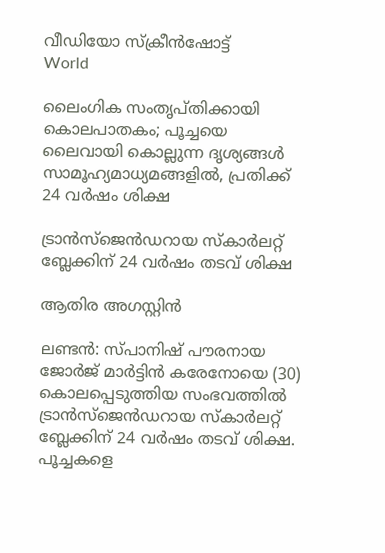വീഡിയോ സ്‌ക്രീന്‍ഷോട്ട്
World

ലൈംഗിക സംതൃപ്തിക്കായി കൊലപാതകം; പൂച്ചയെ ലൈവായി കൊല്ലുന്ന ദൃശ്യങ്ങള്‍ സാമൂഹ്യമാധ്യമങ്ങളില്‍, പ്രതിക്ക് 24 വര്‍ഷം ശിക്ഷ

ട്രാന്‍സ്‌ജെന്‍ഡറായ സ്‌കാര്‍ലറ്റ് ബ്ലേക്കിന് 24 വര്‍ഷം തടവ് ശിക്ഷ

ആതിര അഗസ്റ്റിന്‍

ലണ്ടന്‍: സ്പാനിഷ് പൗരനായ ജോര്‍ജ് മാര്‍ട്ടിന്‍ കരേനോയെ (30) കൊലപ്പെടുത്തിയ സംഭവത്തില്‍ ട്രാന്‍സ്‌ജെന്‍ഡറായ സ്‌കാര്‍ലറ്റ് ബ്ലേക്കിന് 24 വര്‍ഷം തടവ് ശിക്ഷ. പൂച്ചകളെ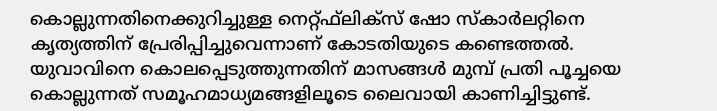കൊല്ലുന്നതിനെക്കുറിച്ചുള്ള നെറ്റ്ഫ്‌ലിക്‌സ് ഷോ സ്‌കാര്‍ലറ്റിനെ കൃത്യത്തിന് പ്രേരിപ്പിച്ചുവെന്നാണ് കോടതിയുടെ കണ്ടെത്തല്‍. യുവാവിനെ കൊലപ്പെടുത്തുന്നതിന് മാസങ്ങള്‍ മുമ്പ് പ്രതി പൂച്ചയെ കൊല്ലുന്നത് സമൂഹമാധ്യമങ്ങളിലൂടെ ലൈവായി കാണിച്ചിട്ടുണ്ട്.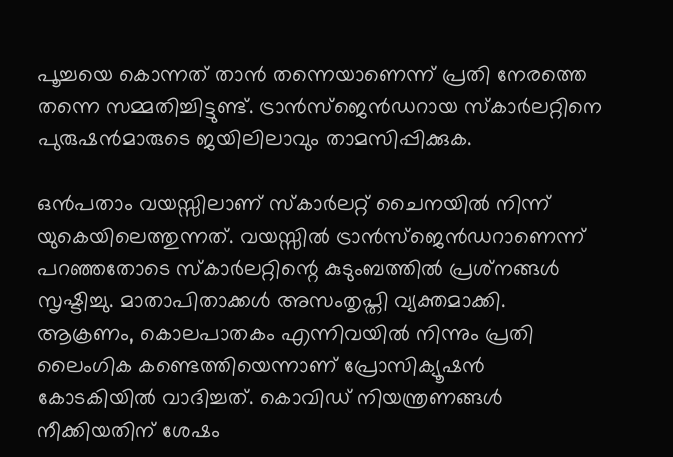പൂച്ചയെ കൊന്നത് താന്‍ തന്നെയാണെന്ന് പ്രതി നേരത്തെ തന്നെ സമ്മതിച്ചിട്ടുണ്ട്. ട്രാന്‍സ്‌ജെന്‍ഡറായ സ്‌കാര്‍ലറ്റിനെ പുരുഷന്‍മാരുടെ ജയിലിലാവും താമസിപ്പിക്കുക.

ഒന്‍പതാം വയസ്സിലാണ് സ്‌കാര്‍ലറ്റ് ചൈനയില്‍ നിന്ന് യുകെയിലെത്തുന്നത്. വയസ്സില്‍ ട്രാന്‍സ്‌ജെന്‍ഡറാണെന്ന് പറഞ്ഞതോടെ സ്‌കാര്‍ലറ്റിന്റെ കുടുംബത്തില്‍ പ്രശ്‌നങ്ങള്‍ സൃഷ്ടിച്ചു. മാതാപിതാക്കള്‍ അസംതൃപ്തി വ്യക്തമാക്കി. ആക്രണം, കൊലപാതകം എന്നിവയില്‍ നിന്നും പ്രതി ലൈംഗിക കണ്ടെത്തിയെന്നാണ് പ്രോസിക്യൂഷന്‍ കോടകിയില്‍ വാദിച്ചത്. കൊവിഡ് നിയന്ത്രണങ്ങള്‍ നീക്കിയതിന് ശേഷം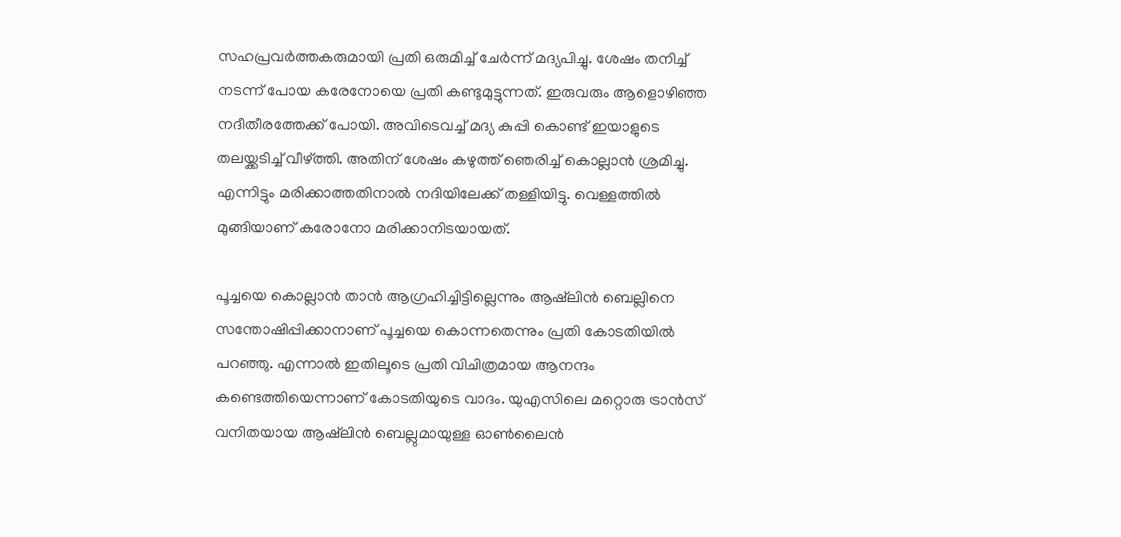സഹപ്രവര്‍ത്തകരുമായി പ്രതി ഒരുമിച്ച് ചേര്‍ന്ന് മദ്യപിച്ചു. ശേഷം തനിച്ച് നടന്ന് പോയ കരേനോയെ പ്രതി കണ്ടുമുട്ടുന്നത്. ഇരുവരും ആളൊഴിഞ്ഞ നദീതീരത്തേക്ക് പോയി. അവിടെവച്ച് മദ്യ കുപ്പി കൊണ്ട് ഇയാളുടെ തലയ്ക്കടിച്ച് വീഴ്ത്തി. അതിന് ശേഷം കഴുത്ത് ഞെരിച്ച് കൊല്ലാന്‍ ശ്രമിച്ചു. എന്നിട്ടും മരിക്കാത്തതിനാല്‍ നദിയിലേക്ക് തള്ളിയിട്ടു. വെള്ളത്തില്‍ മുങ്ങിയാണ് കരോനോ മരിക്കാനിടയായത്.

പൂച്ചയെ കൊല്ലാന്‍ താന്‍ ആഗ്രഹിച്ചിട്ടില്ലെന്നും ആഷ്‌ലിന്‍ ബെല്ലിനെ സന്തോഷിപ്പിക്കാനാണ് പൂച്ചയെ കൊന്നതെന്നും പ്രതി കോടതിയില്‍ പറഞ്ഞു. എന്നാല്‍ ഇതിലൂടെ പ്രതി വിചിത്രമായ ആനന്ദം കണ്ടെത്തിയെന്നാണ് കോടതിയുടെ വാദം. യുഎസിലെ മറ്റൊരു ട്രാന്‍സ് വനിതയായ ആഷ്‌ലിന്‍ ബെല്ലുമായുള്ള ഓണ്‍ലൈന്‍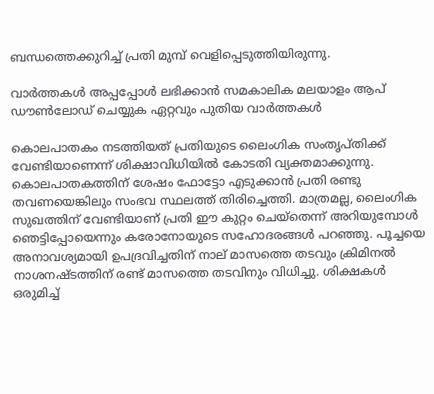ബന്ധത്തെക്കുറിച്ച് പ്രതി മുമ്പ് വെളിപ്പെടുത്തിയിരുന്നു.

വാര്‍ത്തകള്‍ അപ്പപ്പോള്‍ ലഭിക്കാന്‍ സമകാലിക മലയാളം ആപ് ഡൗണ്‍ലോഡ് ചെയ്യുക ഏറ്റവും പുതിയ വാര്‍ത്തകള്‍

കൊലപാതകം നടത്തിയത് പ്രതിയുടെ ലൈംഗിക സംതൃപ്തിക്ക് വേണ്ടിയാണെന്ന് ശിക്ഷാവിധിയില്‍ കോടതി വ്യക്തമാക്കുന്നു. കൊലപാതകത്തിന് ശേഷം ഫോട്ടോ എടുക്കാന്‍ പ്രതി രണ്ടു തവണയെങ്കിലും സംഭവ സ്ഥലത്ത് തിരിച്ചെത്തി. മാത്രമല്ല, ലൈംഗിക സുഖത്തിന് വേണ്ടിയാണ് പ്രതി ഈ കുറ്റം ചെയ്‌തെന്ന് അറിയുമ്പോള്‍ ഞെട്ടിപ്പോയെന്നും കരോനോയുടെ സഹോദരങ്ങള്‍ പറഞ്ഞു. പൂച്ചയെ അനാവശ്യമായി ഉപദ്രവിച്ചതിന് നാല് മാസത്തെ തടവും ക്രിമിനല്‍ നാശനഷ്ടത്തിന് രണ്ട് മാസത്തെ തടവിനും വിധിച്ചു. ശിക്ഷകള്‍ ഒരുമിച്ച്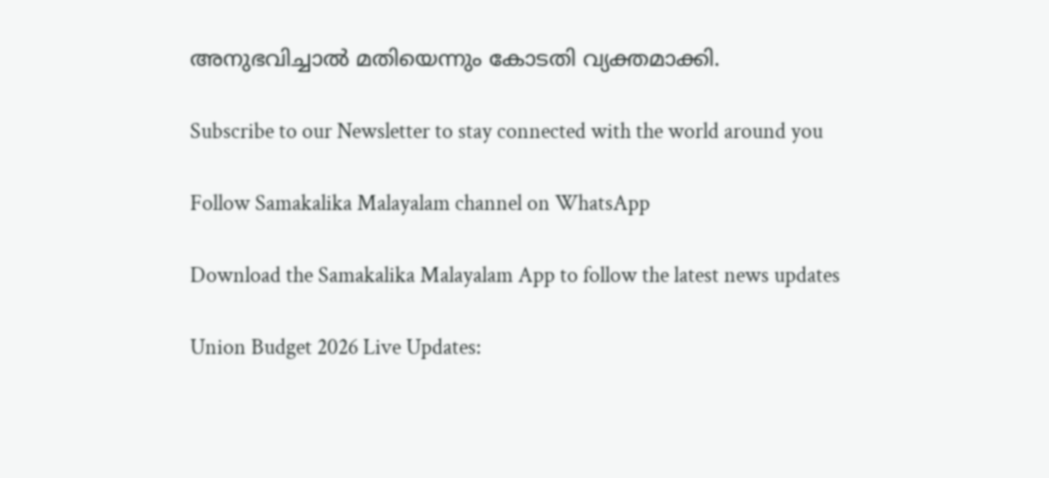അനുഭവിച്ചാല്‍ മതിയെന്നും കോടതി വ്യക്തമാക്കി.

Subscribe to our Newsletter to stay connected with the world around you

Follow Samakalika Malayalam channel on WhatsApp

Download the Samakalika Malayalam App to follow the latest news updates

Union Budget 2026 Live Updates: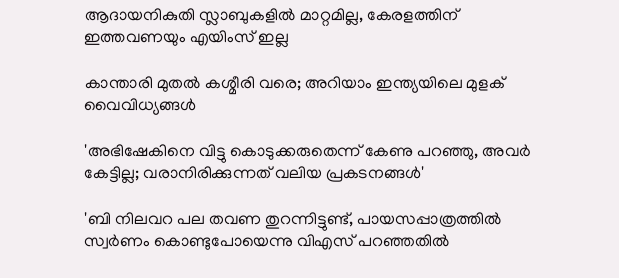ആദായനികുതി സ്ലാബുകളില്‍ മാറ്റമില്ല, കേരളത്തിന് ഇത്തവണയും എയിംസ് ഇല്ല

കാന്താരി മുതൽ കശ്മീരി വരെ; അറിയാം ഇന്ത്യയിലെ മുളക് വൈവിധ്യങ്ങൾ

'അഭിഷേകിനെ വിട്ടു കൊടുക്കരുതെന്ന് കേണു പറഞ്ഞു, അവര്‍ കേട്ടില്ല; വരാനിരിക്കുന്നത് വലിയ പ്രകടനങ്ങള്‍'

'ബി നിലവറ പല തവണ തുറന്നിട്ടുണ്ട്, പായസപ്പാത്രത്തില്‍ സ്വര്‍ണം കൊണ്ടുപോയെന്നു വിഎസ് പറഞ്ഞതില്‍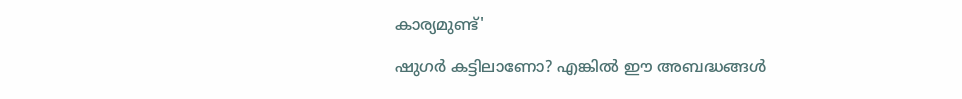കാര്യമുണ്ട്'

ഷുഗർ കട്ടിലാണോ? എങ്കിൽ ഈ അബദ്ധങ്ങൾ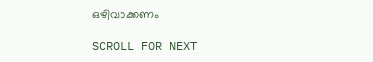ഒഴിവാക്കണം

SCROLL FOR NEXT